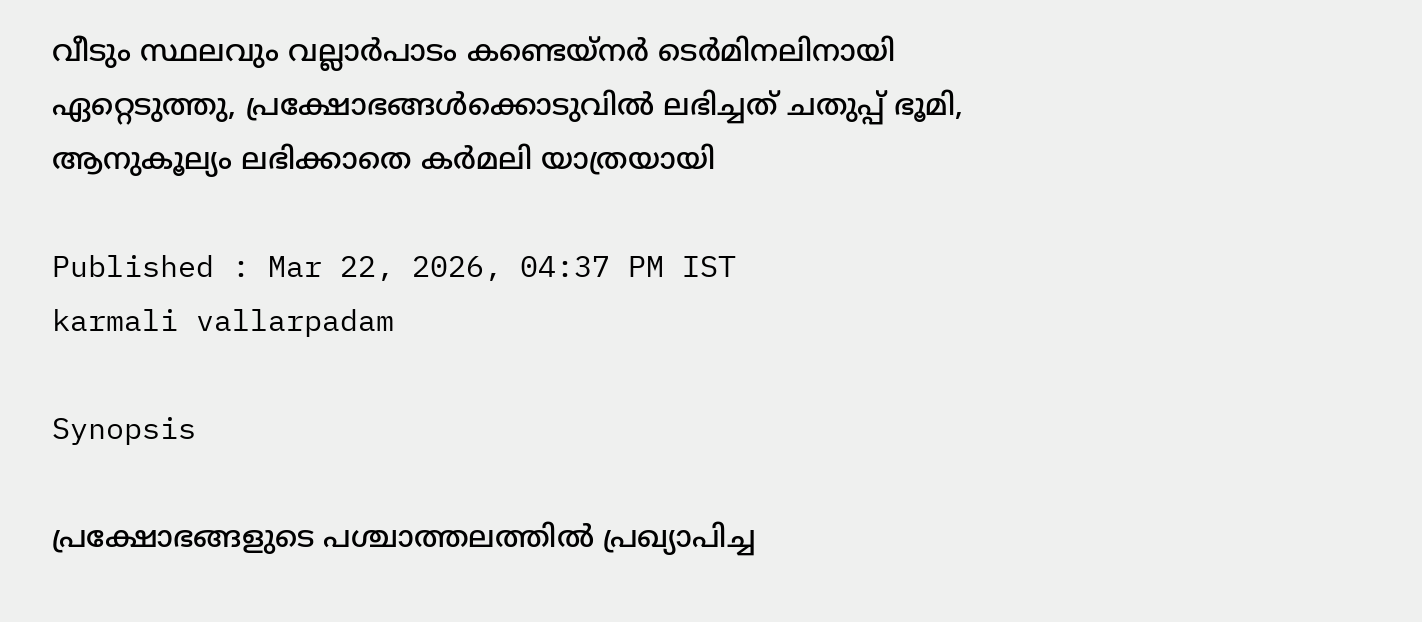വീടും സ്ഥലവും വല്ലാർപാടം കണ്ടെയ്‌നർ ടെർമിനലിനായി ഏറ്റെടുത്തു, പ്രക്ഷോഭങ്ങൾക്കൊടുവിൽ ലഭിച്ചത് ചതുപ്പ് ഭൂമി, ആനുകൂല്യം ലഭിക്കാതെ കർമലി യാത്രയായി

Published : Mar 22, 2026, 04:37 PM IST
karmali vallarpadam

Synopsis

പ്രക്ഷോഭങ്ങളുടെ പശ്ചാത്തലത്തിൽ പ്രഖ്യാപിച്ച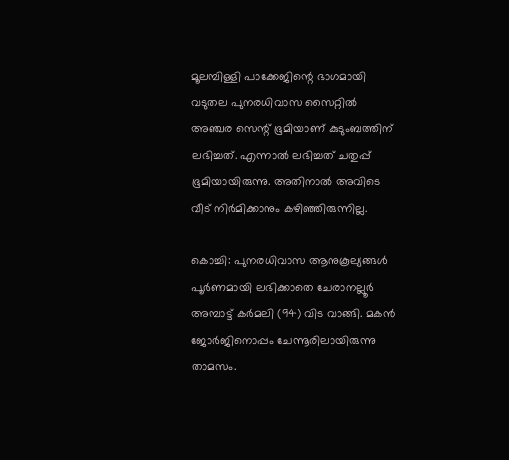മൂലമ്പിള്ളി പാക്കേജിന്റെ ഭാഗമായി വടുതല പുനരധിവാസ സൈറ്റിൽ അഞ്ചര സെന്റ് ഭൂമിയാണ് കുടുംബത്തിന് ലഭിച്ചത്. എന്നാൽ ലഭിച്ചത് ചതുപ്പ് ഭൂമിയായിരുന്നു. അതിനാൽ അവിടെ വീട് നിർമിക്കാനും കഴിഞ്ഞിരുന്നില്ല.

കൊച്ചി: പുനരധിവാസ ആനുകൂല്യങ്ങൾ പൂർണമായി ലഭിക്കാതെ ചേരാനല്ലൂർ അമ്പാട്ട് കർമലി (94) വിട വാങ്ങി. മകൻ ജോർജിനൊപ്പം ചേന്നൂരിലായിരുന്നു താമസം.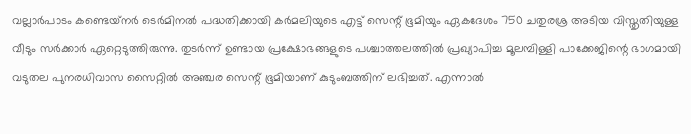വല്ലാർപാടം കണ്ടെയ്‌നർ ടെർമിനൽ പദ്ധതിക്കായി കർമലിയുടെ എട്ട് സെന്റ് ഭൂമിയും ഏകദേശം 750 ചതുരശ്ര അടിയ വിസ്തൃതിയുള്ള വീടും സർക്കാർ ഏറ്റെടുത്തിരുന്നു. തുടർന്ന് ഉണ്ടായ പ്രക്ഷോഭങ്ങളുടെ പശ്ചാത്തലത്തിൽ പ്രഖ്യാപിച്ച മൂലമ്പിള്ളി പാക്കേജിന്റെ ഭാഗമായി വടുതല പുനരധിവാസ സൈറ്റിൽ അഞ്ചര സെന്റ് ഭൂമിയാണ് കുടുംബത്തിന് ലഭിച്ചത്. എന്നാൽ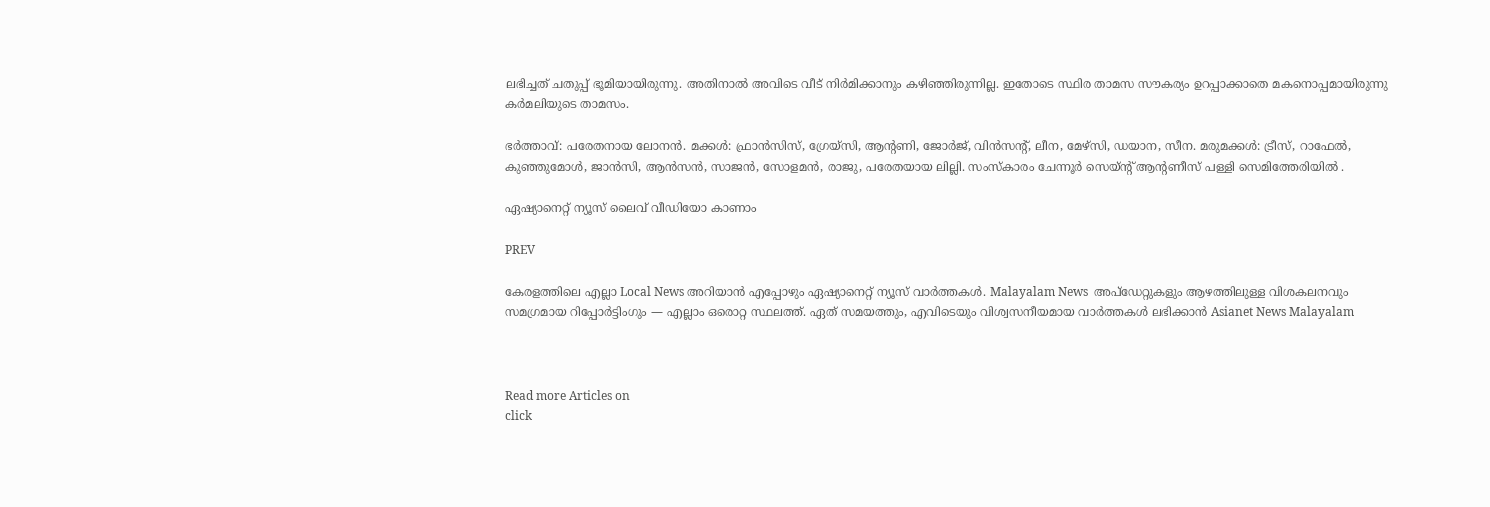ലഭിച്ചത് ചതുപ്പ് ഭൂമിയായിരുന്നു. അതിനാൽ അവിടെ വീട് നിർമിക്കാനും കഴിഞ്ഞിരുന്നില്ല. ഇതോടെ സ്ഥിര താമസ സൗകര്യം ഉറപ്പാക്കാതെ മകനൊപ്പമായിരുന്നു കർമലിയുടെ താമസം.

ഭർത്താവ്: പരേതനായ ലോനൻ. മക്കൾ: ഫ്രാൻസിസ്, ഗ്രേയ്സി, ആന്റണി, ജോർജ്, വിൻസന്റ്, ലീന, മേഴ്സി, ഡയാന, സീന. മരുമക്കൾ: ട്രീസ്, റാഫേൽ, കുഞ്ഞുമോൾ, ജാൻസി, ആൻസൻ, സാജൻ, സോളമൻ, രാജു, പരേതയായ ലില്ലി. സംസ്കാരം ചേന്നൂർ സെയ്ന്റ് ആന്റണീസ് പള്ളി സെമിത്തേരിയിൽ .

ഏഷ്യാനെറ്റ് ന്യൂസ് ലൈവ് വീഡിയോ കാണാം

PREV

കേരളത്തിലെ എല്ലാ Local News അറിയാൻ എപ്പോഴും ഏഷ്യാനെറ്റ് ന്യൂസ് വാർത്തകൾ. Malayalam News  അപ്‌ഡേറ്റുകളും ആഴത്തിലുള്ള വിശകലനവും സമഗ്രമായ റിപ്പോർട്ടിംഗും — എല്ലാം ഒരൊറ്റ സ്ഥലത്ത്. ഏത് സമയത്തും, എവിടെയും വിശ്വസനീയമായ വാർത്തകൾ ലഭിക്കാൻ Asianet News Malayalam



Read more Articles on
click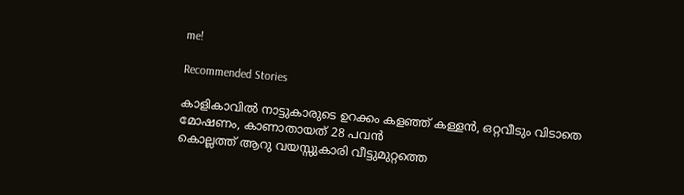me!

Recommended Stories

കാളികാവിൽ നാട്ടുകാരുടെ ഉറക്കം കളഞ്ഞ് കള്ളൻ, ഒറ്റവീടും വിടാതെ മോഷണം, കാണാതായത് 28 പവൻ
കൊല്ലത്ത് ആറു വയസ്സുകാരി വീട്ടുമുറ്റത്തെ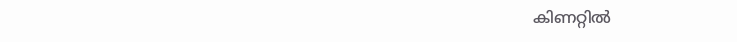കിണറ്റിൽ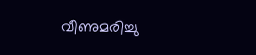വീണുമരിച്ചു